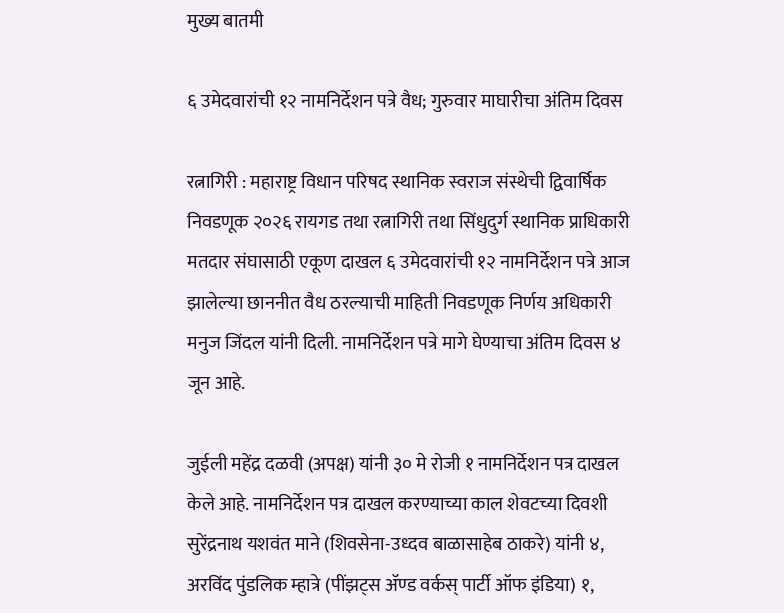मुख्य बातमी

६ उमेदवारांची १२ नामनिर्देशन पत्रे वैध; गुरुवार माघारीचा अंतिम दिवस

रत्नागिरी : महाराष्ट्र विधान परिषद स्थानिक स्वराज संस्थेची द्विवार्षिक निवडणूक २०२६ रायगड तथा रत्नागिरी तथा सिंधुदुर्ग स्थानिक प्राधिकारी मतदार संघासाठी एकूण दाखल ६ उमेदवारांची १२ नामनिर्देशन पत्रे आज झालेल्या छाननीत वैध ठरल्याची माहिती निवडणूक निर्णय अधिकारी मनुज जिंदल यांनी दिली. नामनिर्देशन पत्रे मागे घेण्याचा अंतिम दिवस ४ जून आहे.

जुईली महेंद्र दळवी (अपक्ष) यांनी ३० मे रोजी १ नामनिर्देशन पत्र दाखल केले आहे. नामनिर्देशन पत्र दाखल करण्याच्या काल शेवटच्या दिवशी सुरेंद्रनाथ यशवंत माने (शिवसेना-उध्दव बाळासाहेब ठाकरे) यांनी ४, अरविंद पुंडलिक म्हात्रे (पींझट्स ॲण्‍ड वर्कस् पार्टी ऑफ इंडिया) १,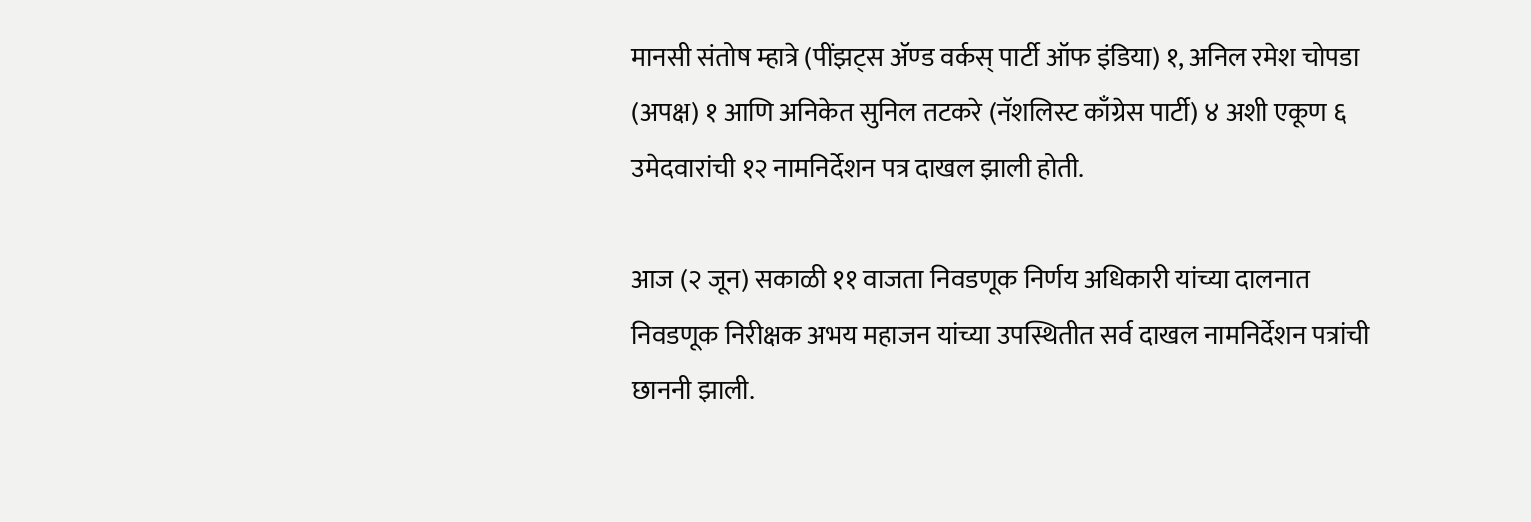मानसी संतोष म्हात्रे (पींझट्स ॲण्‍ड वर्कस् पार्टी ऑफ इंडिया) १, अनिल रमेश चोपडा (अपक्ष) १ आणि अनिकेत सुनिल तटकरे (नॅशलिस्ट काँग्रेस पार्टी) ४ अशी एकूण ६ उमेदवारांची १२ नामनिर्देशन पत्र दाखल झाली होती.

आज (२ जून) सकाळी ११ वाजता निवडणूक निर्णय अधिकारी यांच्या दालनात निवडणूक निरीक्षक अभय महाजन यांच्या उपस्थितीत सर्व दाखल नामनिर्देशन पत्रांची छाननी झाली.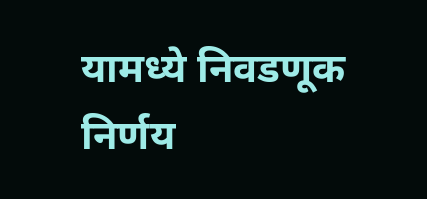यामध्ये निवडणूक निर्णय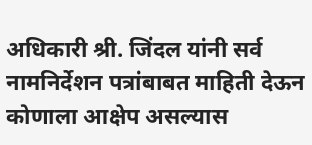अधिकारी श्री. जिंदल यांनी सर्व नामनिर्देशन पत्रांबाबत माहिती देऊन कोणाला आक्षेप असल्यास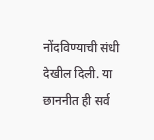नोंदविण्याची संधी देखील दिली. या छाननीत ही सर्व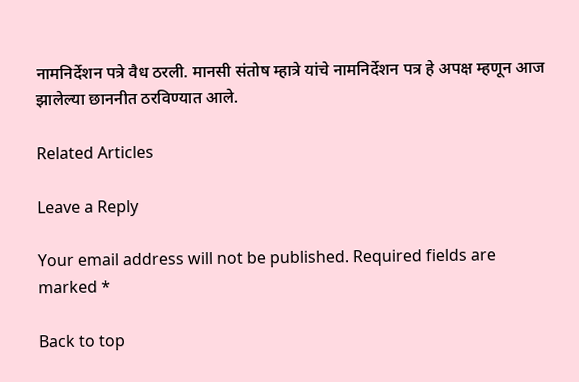नामनिर्देशन पत्रे वैध ठरली. मानसी संतोष म्हात्रे यांचे नामनिर्देशन पत्र हे अपक्ष म्हणून आज झालेल्या छाननीत ठरविण्यात आले.

Related Articles

Leave a Reply

Your email address will not be published. Required fields are marked *

Back to top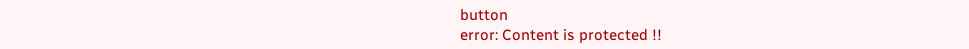button
error: Content is protected !!